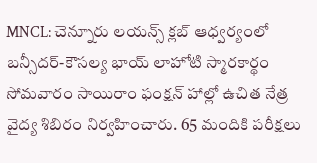MNCL: చెన్నూరు లయన్స్ క్లబ్ ఆధ్వర్యంలో బన్సీదర్-కౌసల్య భాయ్ లాహోటి స్మారకార్థం సోమవారం సాయిరాం ఫంక్షన్ హాల్లో ఉచిత నేత్ర వైద్య శిబిరం నిర్వహించారు. 65 మందికి పరీక్షలు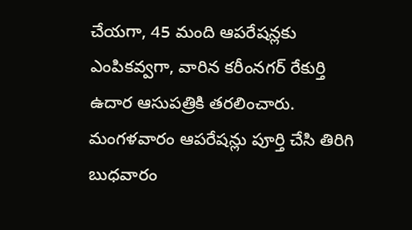చేయగా, 45 మంది ఆపరేషన్లకు ఎంపికవ్వగా, వారిన కరీంనగర్ రేకుర్తి ఉదార ఆసుపత్రికి తరలించారు. మంగళవారం ఆపరేషన్లు పూర్తి చేసి తిరిగి బుధవారం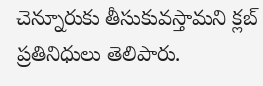చెన్నూరుకు తీసుకువస్తామని క్లబ్ ప్రతినిధులు తెలిపారు.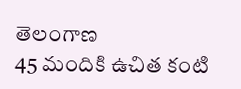తెలంగాణ
45 మందికి ఉచిత కంటి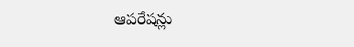ఆపరేషన్లు